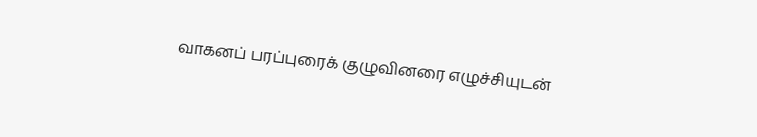வாகனப் பரப்புரைக் குழுவினரை எழுச்சியுடன்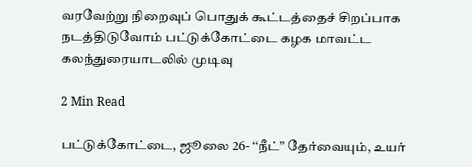வரவேற்று நிறைவுப் பொதுக் கூட்டத்தைச் சிறப்பாக நடத்திடுவோம் பட்டுக்கோட்டை கழக மாவட்ட கலந்துரையாடலில் முடிவு

2 Min Read

பட்டுக்கோட்டை, ஜூலை 26- ‘‘நீட்” தேர்வையும், உயர்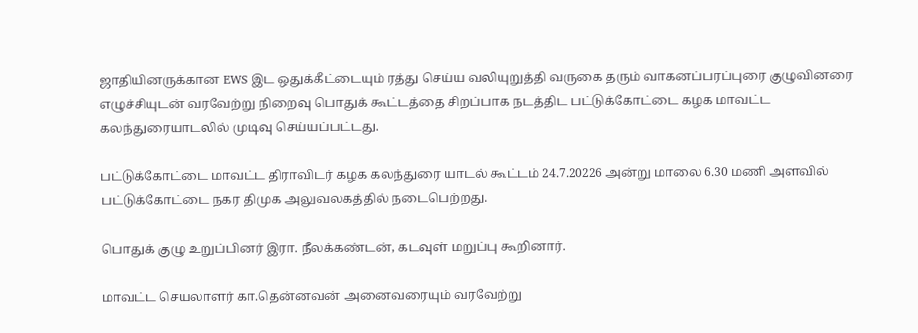ஜாதியினருக்கான EWS இட ஒதுக்கீட்டையும் ரத்து செய்ய வலியுறுத்தி வருகை தரும் வாகனப்பரப்புரை குழுவினரை எழுச்சியுடன் வரவேற்று நிறைவு பொதுக் கூட்டத்தை சிறப்பாக நடத்திட பட்டுக்கோட்டை கழக மாவட்ட கலந்துரையாடலில் முடிவு செய்யப்பட்டது.

பட்டுக்கோட்டை மாவட்ட திராவிடர் கழக கலந்துரை யாடல் கூட்டம் 24.7.20226 அன்று மாலை 6.30 மணி அளவில் பட்டுக்கோட்டை நகர திமுக அலுவலகத்தில் நடைபெற்றது.

பொதுக் குழு உறுப்பினர் இரா. நீலக்கண்டன், கடவுள் மறுப்பு கூறினார்.

மாவட்ட செயலாளர் கா.தென்னவன் அனைவரையும் வரவேற்று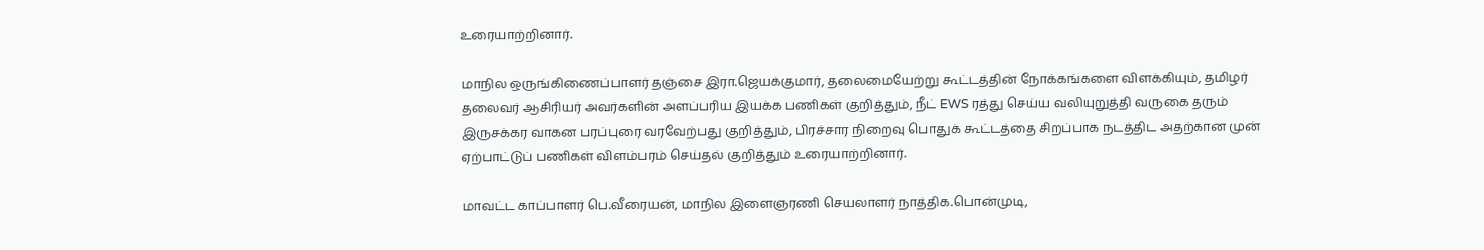உரையாற்றினார்.

மாநில ஒருங்கிணைப்பாளர் தஞ்சை இரா.ஜெயக்குமார், தலைமையேற்று கூட்டத்தின் நோக்கங்களை விளக்கியும், தமிழர் தலைவர் ஆசிரியர் அவர்களின் அளப்பரிய இயக்க பணிகள் குறித்தும், நீட் EWS ரத்து செய்ய வலியுறுத்தி வருகை தரும் இருசக்கர வாகன பரப்புரை வரவேற்பது குறித்தும், பிரச்சார நிறைவு பொதுக் கூட்டத்தை சிறப்பாக நடத்திட அதற்கான முன் ஏற்பாட்டுப் பணிகள் விளம்பரம் செய்தல் குறித்தும் உரையாற்றினார்.

மாவட்ட காப்பாளர் பெ.வீரையன், மாநில இளைஞரணி செயலாளர் நாத்திக.பொன்முடி,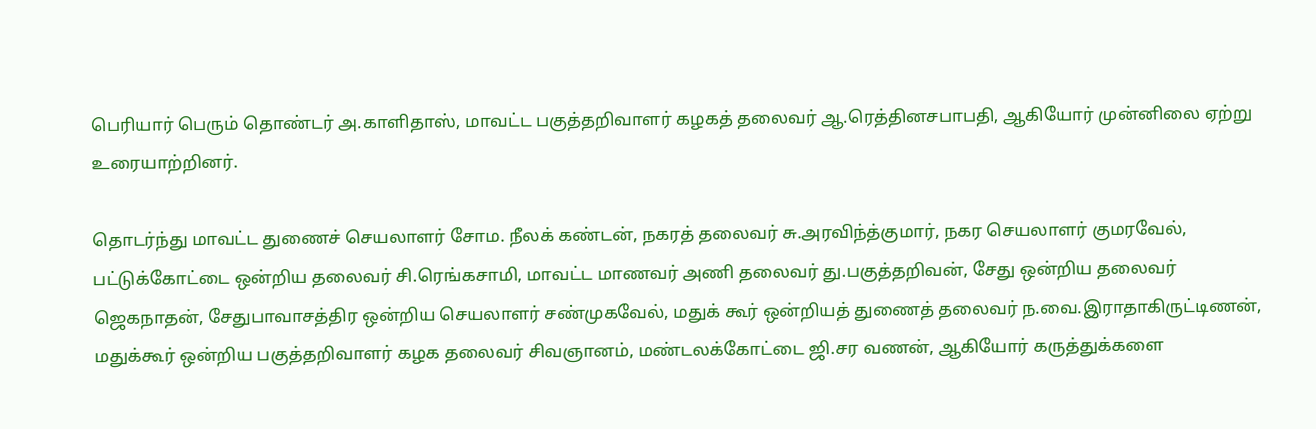பெரியார் பெரும் தொண்டர் அ.காளிதாஸ், மாவட்ட பகுத்தறிவாளர் கழகத் தலைவர் ஆ.ரெத்தினசபாபதி, ஆகியோர் முன்னிலை ஏற்று உரையாற்றினர்.

தொடர்ந்து மாவட்ட துணைச் செயலாளர் சோம. நீலக் கண்டன், நகரத் தலைவர் சு.அரவிந்த்குமார், நகர செயலாளர் குமரவேல், பட்டுக்கோட்டை ஒன்றிய தலைவர் சி.ரெங்கசாமி, மாவட்ட மாணவர் அணி தலைவர் து.பகுத்தறிவன், சேது ஒன்றிய தலைவர் ஜெகநாதன், சேதுபாவாசத்திர ஒன்றிய செயலாளர் சண்முகவேல், மதுக் கூர் ஒன்றியத் துணைத் தலைவர் ந.வை.இராதாகிருட்டிணன், மதுக்கூர் ஒன்றிய பகுத்தறிவாளர் கழக தலைவர் சிவஞானம், மண்டலக்கோட்டை ஜி.சர வணன், ஆகியோர் கருத்துக்களை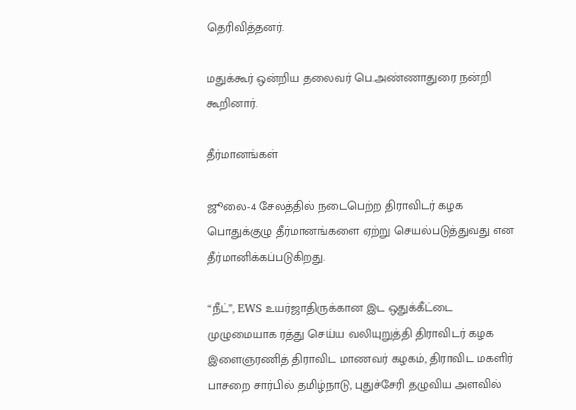தெரிவித்தனர்.

மதுக்கூர் ஒன்றிய தலைவர் பெ.அண்ணாதுரை நன்றி கூறினார்.

தீர்மானங்கள்

ஜூலை-4 சேலத்தில் நடைபெற்ற திராவிடர் கழக பொதுக்குழு தீர்மானங்களை ஏற்று செயல்படுத்துவது என தீர்மானிக்கப்படுகிறது.

“நீட்”, EWS உயர்ஜாதிருக்கான இட ஒதுக்கீட்டை முழுமையாக ரத்து செய்ய வலியுறுத்தி திராவிடர் கழக இளைஞரணித் திராவிட மாணவர் கழகம், திராவிட மகளிர் பாசறை சார்பில் தமிழ்நாடு, புதுச்சேரி தழுவிய அளவில்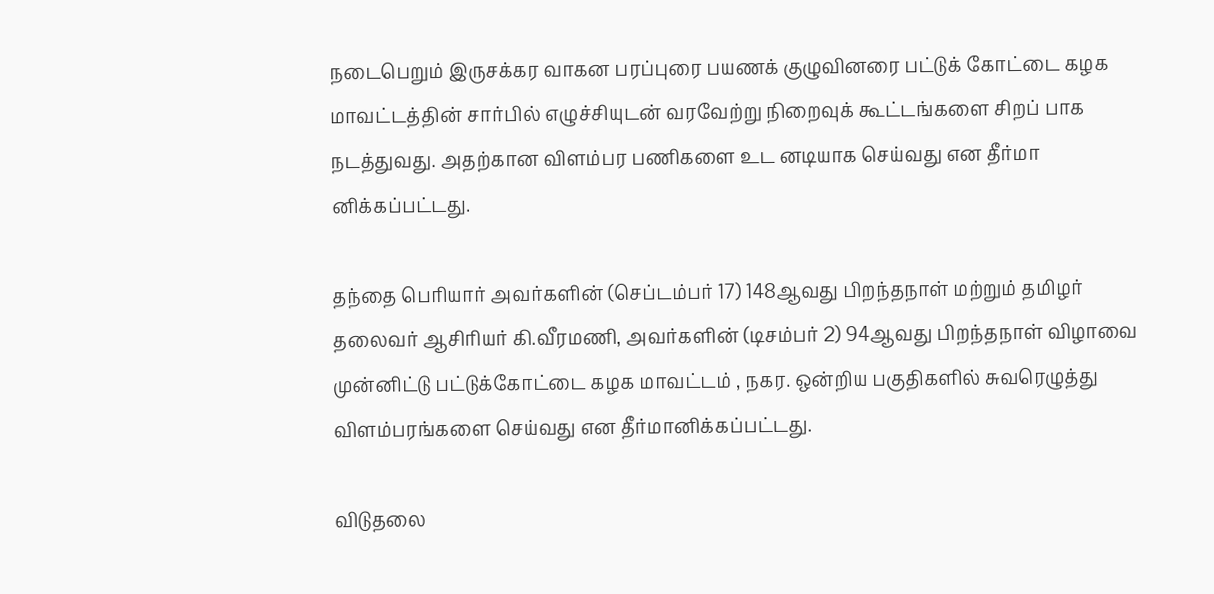நடைபெறும் இருசக்கர வாகன பரப்புரை பயணக் குழுவினரை பட்டுக் கோட்டை கழக மாவட்டத்தின் சார்பில் எழுச்சியுடன் வரவேற்று நிறைவுக் கூட்டங்களை சிறப் பாக நடத்துவது. அதற்கான விளம்பர பணிகளை உட னடியாக செய்வது என தீர்மா னிக்கப்பட்டது.

தந்தை பெரியார் அவர்களின் (செப்டம்பர் 17) 148ஆவது பிறந்தநாள் மற்றும் தமிழர் தலைவர் ஆசிரியர் கி.வீரமணி, அவர்களின் (டிசம்பர் 2) 94ஆவது பிறந்தநாள் விழாவை முன்னிட்டு பட்டுக்கோட்டை கழக மாவட்டம் , நகர. ஒன்றிய பகுதிகளில் சுவரெழுத்து விளம்பரங்களை செய்வது என தீர்மானிக்கப்பட்டது.

விடுதலை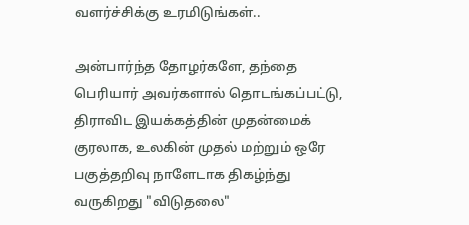வளர்ச்சிக்கு உரமிடுங்கள்..

அன்பார்ந்த தோழர்களே, தந்தை பெரியார் அவர்களால் தொடங்கப்பட்டு, திராவிட இயக்கத்தின் முதன்மைக் குரலாக, உலகின் முதல் மற்றும் ஒரே பகுத்தறிவு நாளேடாக திகழ்ந்து வருகிறது "விடுதலை"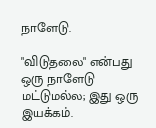நாளேடு.

"விடுதலை" என்பது ஒரு நாளேடு மட்டுமல்ல; இது ஒரு இயக்கம்.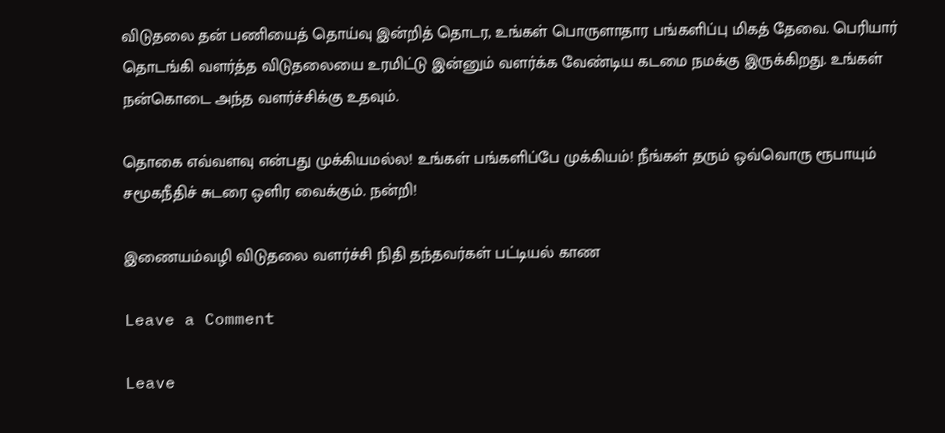விடுதலை தன் பணியைத் தொய்வு இன்றித் தொடர, உங்கள் பொருளாதார பங்களிப்பு மிகத் தேவை. பெரியார் தொடங்கி வளர்த்த விடுதலையை உரமிட்டு இன்னும் வளர்க்க வேண்டிய கடமை நமக்கு இருக்கிறது. உங்கள் நன்கொடை அந்த வளர்ச்சிக்கு உதவும்.

தொகை எவ்வளவு என்பது முக்கியமல்ல! உங்கள் பங்களிப்பே முக்கியம்! நீங்கள் தரும் ஒவ்வொரு ரூபாயும் சமூகநீதிச் சுடரை ஒளிர வைக்கும். நன்றி!

இணையம்வழி விடுதலை வளர்ச்சி நிதி தந்தவர்கள் பட்டியல் காண

Leave a Comment

Leave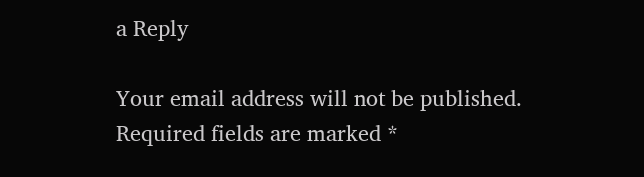a Reply

Your email address will not be published. Required fields are marked *